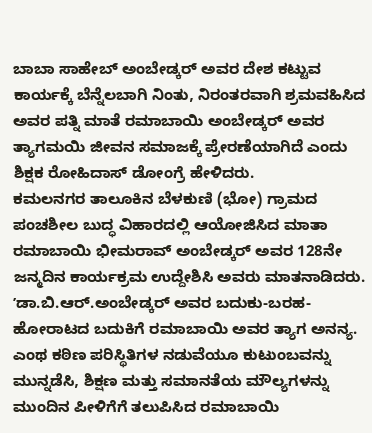ಬಾಬಾ ಸಾಹೇಬ್ ಅಂಬೇಡ್ಕರ್ ಅವರ ದೇಶ ಕಟ್ಟುವ ಕಾರ್ಯಕ್ಕೆ ಬೆನ್ನೆಲಬಾಗಿ ನಿಂತು, ನಿರಂತರವಾಗಿ ಶ್ರಮವಹಿಸಿದ ಅವರ ಪತ್ನಿ ಮಾತೆ ರಮಾಬಾಯಿ ಅಂಬೇಡ್ಕರ್ ಅವರ ತ್ಯಾಗಮಯಿ ಜೀವನ ಸಮಾಜಕ್ಕೆ ಪ್ರೇರಣೆಯಾಗಿದೆ ಎಂದು ಶಿಕ್ಷಕ ರೋಹಿದಾಸ್ ಡೋಂಗ್ರೆ ಹೇಳಿದರು.
ಕಮಲನಗರ ತಾಲೂಕಿನ ಬೆಳಕುಣಿ (ಭೋ) ಗ್ರಾಮದ ಪಂಚಶೀಲ ಬುದ್ಧ ವಿಹಾರದಲ್ಲಿ ಆಯೋಜಿಸಿದ ಮಾತಾ ರಮಾಬಾಯಿ ಭೀಮರಾವ್ ಅಂಬೇಡ್ಕರ್ ಅವರ 128ನೇ ಜನ್ಮದಿನ ಕಾರ್ಯಕ್ರಮ ಉದ್ದೇಶಿಸಿ ಅವರು ಮಾತನಾಡಿದರು.
ʼಡಾ.ಬಿ.ಆರ್.ಅಂಬೇಡ್ಕರ್ ಅವರ ಬದುಕು-ಬರಹ-ಹೋರಾಟದ ಬದುಕಿಗೆ ರಮಾಬಾಯಿ ಅವರ ತ್ಯಾಗ ಅನನ್ಯ. ಎಂಥ ಕಠಿಣ ಪರಿಸ್ಥಿತಿಗಳ ನಡುವೆಯೂ ಕುಟುಂಬವನ್ನು ಮುನ್ನಡೆಸಿ, ಶಿಕ್ಷಣ ಮತ್ತು ಸಮಾನತೆಯ ಮೌಲ್ಯಗಳನ್ನು ಮುಂದಿನ ಪೀಳಿಗೆಗೆ ತಲುಪಿಸಿದ ರಮಾಬಾಯಿ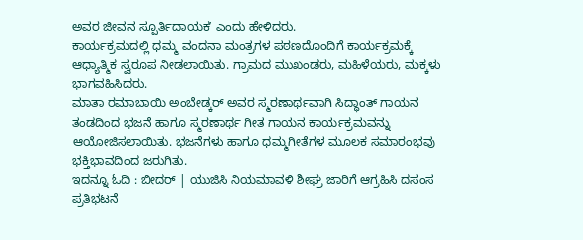ಅವರ ಜೀವನ ಸ್ಪೂರ್ತಿದಾಯಕʼ ಎಂದು ಹೇಳಿದರು.
ಕಾರ್ಯಕ್ರಮದಲ್ಲಿ ಧಮ್ಮ ವಂದನಾ ಮಂತ್ರಗಳ ಪಠಣದೊಂದಿಗೆ ಕಾರ್ಯಕ್ರಮಕ್ಕೆ ಆಧ್ಯಾತ್ಮಿಕ ಸ್ವರೂಪ ನೀಡಲಾಯಿತು. ಗ್ರಾಮದ ಮುಖಂಡರು, ಮಹಿಳೆಯರು, ಮಕ್ಕಳು ಭಾಗವಹಿಸಿದರು.
ಮಾತಾ ರಮಾಬಾಯಿ ಅಂಬೇಡ್ಕರ್ ಅವರ ಸ್ಮರಣಾರ್ಥವಾಗಿ ಸಿದ್ಧಾಂತ್ ಗಾಯನ ತಂಡದಿಂದ ಭಜನೆ ಹಾಗೂ ಸ್ಮರಣಾರ್ಥ ಗೀತ ಗಾಯನ ಕಾರ್ಯಕ್ರಮವನ್ನು ಆಯೋಜಿಸಲಾಯಿತು. ಭಜನೆಗಳು ಹಾಗೂ ಧಮ್ಮಗೀತೆಗಳ ಮೂಲಕ ಸಮಾರಂಭವು ಭಕ್ತಿಭಾವದಿಂದ ಜರುಗಿತು.
ಇದನ್ನೂ ಓದಿ : ಬೀದರ್ | ಯುಜಿಸಿ ನಿಯಮಾವಳಿ ಶೀಘ್ರ ಜಾರಿಗೆ ಆಗ್ರಹಿಸಿ ದಸಂಸ ಪ್ರತಿಭಟನೆ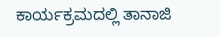ಕಾರ್ಯಕ್ರಮದಲ್ಲಿ ತಾನಾಜಿ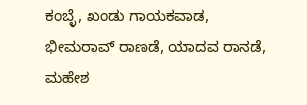ಕಂಬ್ಳೆ, ಖಂಡು ಗಾಯಕವಾಡ, ಭೀಮರಾವ್ ರಾಣಡೆ, ಯಾದವ ರಾನಡೆ, ಮಹೇಶ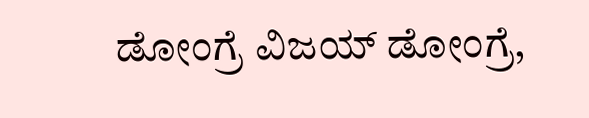ಡೋಂಗ್ರೆ ವಿಜಯ್ ಡೋಂಗ್ರೆ,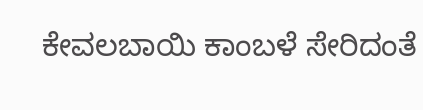ಕೇವಲಬಾಯಿ ಕಾಂಬಳೆ ಸೇರಿದಂತೆ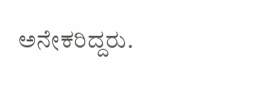ಅನೇಕರಿದ್ದರು.